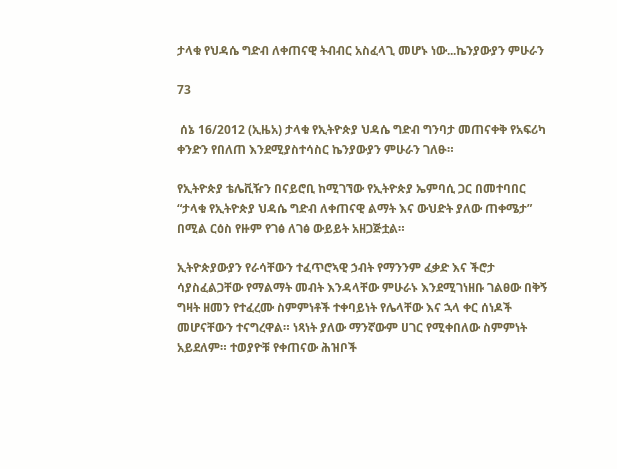ታላቁ የህዳሴ ግድብ ለቀጠናዊ ትብብር አስፈላጊ መሆኑ ነው...ኬንያውያን ምሁራን

73

 ሰኔ 16/2012 (ኢዜአ) ታላቁ የኢትዮጵያ ህዳሴ ግድብ ግንባታ መጠናቀቅ የአፍሪካ ቀንድን የበለጠ እንደሚያስተሳስር ኬንያውያን ምሁራን ገለፁ።

የኢትዮጵያ ቴሌቪዥን በናይሮቢ ከሚገኘው የኢትዮጵያ ኤምባሲ ጋር በመተባበር “ታላቁ የኢትዮጵያ ህዳሴ ግድብ ለቀጠናዊ ልማት እና ውህድት ያለው ጠቀሜታ” በሚል ርዕስ የዙም የገፅ ለገፅ ውይይት አዘጋጅቷል።

ኢትዮጵያውያን የራሳቸውን ተፈጥሮኣዊ ኃብት የማንንም ፈቃድ እና ችሮታ ሳያስፈልጋቸው የማልማት መብት እንዳላቸው ምሁራኑ እንደሚገነዘቡ ገልፀው በቅኝ ግዛት ዘመን የተፈረሙ ስምምነቶች ተቀባይነት የሌላቸው እና ኋላ ቀር ሰነዶች መሆናቸውን ተናግረዋል። ነጻነት ያለው ማንኛውም ሀገር የሚቀበለው ስምምነት አይደለም። ተወያዮቹ የቀጠናው ሕዝቦች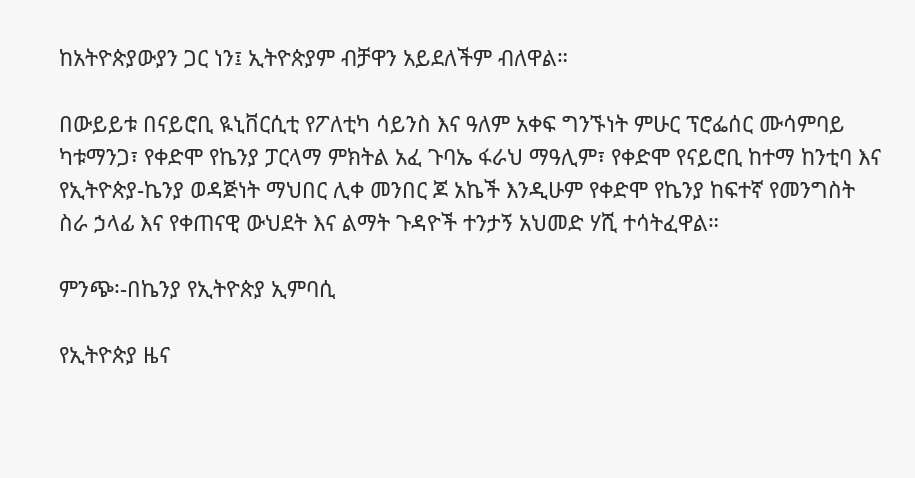ከአትዮጵያውያን ጋር ነን፤ ኢትዮጵያም ብቻዋን አይደለችም ብለዋል።

በውይይቱ በናይሮቢ ዪኒቨርሲቲ የፖለቲካ ሳይንስ እና ዓለም አቀፍ ግንኙነት ምሁር ፕሮፌሰር ሙሳምባይ ካቱማንጋ፣ የቀድሞ የኬንያ ፓርላማ ምክትል አፈ ጉባኤ ፋራህ ማዓሊም፣ የቀድሞ የናይሮቢ ከተማ ከንቲባ እና የኢትዮጵያ-ኬንያ ወዳጅነት ማህበር ሊቀ መንበር ጆ አኬች እንዲሁም የቀድሞ የኬንያ ከፍተኛ የመንግስት ስራ ኃላፊ እና የቀጠናዊ ውህደት እና ልማት ጉዳዮች ተንታኝ አህመድ ሃሺ ተሳትፈዋል።

ምንጭ፡-በኬንያ የኢትዮጵያ ኢምባሲ

የኢትዮጵያ ዜና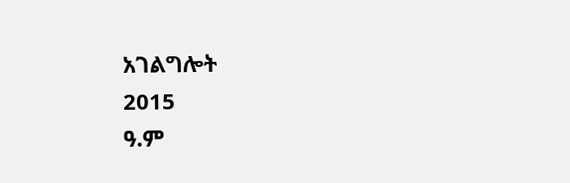አገልግሎት
2015
ዓ.ም